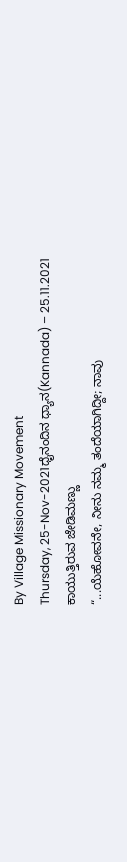By Village Missionary Movement
Thursday, 25-Nov-2021ಧೈನಂದಿನ ಧ್ಯಾನ(Kannada) – 25.11.2021
ಕಾಯುತ್ತಿರುವ ಜೇಡಿಮಣ್ಣು
“...ಯೆಹೋವನೇ, ನೀನು ನಮ್ಮ ತಂದೆಯಾಗಿದ್ದೀ; ನಾವು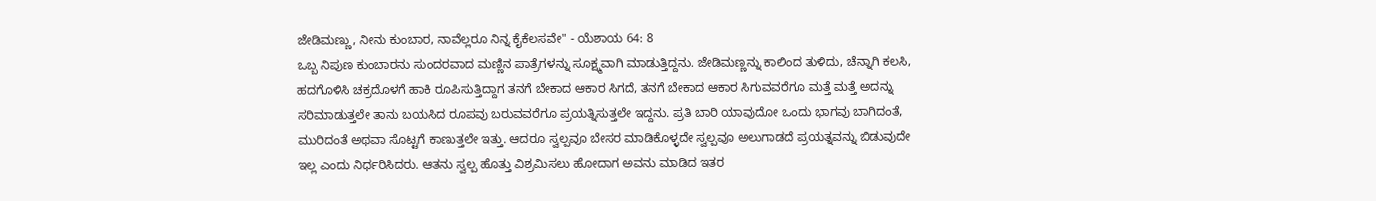ಜೇಡಿಮಣ್ಣು, ನೀನು ಕುಂಬಾರ, ನಾವೆಲ್ಲರೂ ನಿನ್ನ ಕೈಕೆಲಸವೇ" - ಯೆಶಾಯ 64: 8
ಒಬ್ಬ ನಿಪುಣ ಕುಂಬಾರನು ಸುಂದರವಾದ ಮಣ್ಣಿನ ಪಾತ್ರೆಗಳನ್ನು ಸೂಕ್ಷ್ಮವಾಗಿ ಮಾಡುತ್ತಿದ್ದನು. ಜೇಡಿಮಣ್ಣನ್ನು ಕಾಲಿಂದ ತುಳಿದು, ಚೆನ್ನಾಗಿ ಕಲಸಿ, ಹದಗೊಳಿಸಿ ಚಕ್ರದೊಳಗೆ ಹಾಕಿ ರೂಪಿಸುತ್ತಿದ್ದಾಗ ತನಗೆ ಬೇಕಾದ ಆಕಾರ ಸಿಗದೆ, ತನಗೆ ಬೇಕಾದ ಆಕಾರ ಸಿಗುವವರೆಗೂ ಮತ್ತೆ ಮತ್ತೆ ಅದನ್ನು ಸರಿಮಾಡುತ್ತಲೇ ತಾನು ಬಯಸಿದ ರೂಪವು ಬರುವವರೆಗೂ ಪ್ರಯತ್ನಿಸುತ್ತಲೇ ಇದ್ದನು. ಪ್ರತಿ ಬಾರಿ ಯಾವುದೋ ಒಂದು ಭಾಗವು ಬಾಗಿದಂತೆ, ಮುರಿದಂತೆ ಅಥವಾ ಸೊಟ್ಟಗೆ ಕಾಣುತ್ತಲೇ ಇತ್ತು. ಆದರೂ ಸ್ವಲ್ಪವೂ ಬೇಸರ ಮಾಡಿಕೊಳ್ಳದೇ ಸ್ವಲ್ಪವೂ ಅಲುಗಾಡದೆ ಪ್ರಯತ್ನವನ್ನು ಬಿಡುವುದೇ ಇಲ್ಲ ಎಂದು ನಿರ್ಧರಿಸಿದರು. ಆತನು ಸ್ವಲ್ಪ ಹೊತ್ತು ವಿಶ್ರಮಿಸಲು ಹೋದಾಗ ಅವನು ಮಾಡಿದ ಇತರ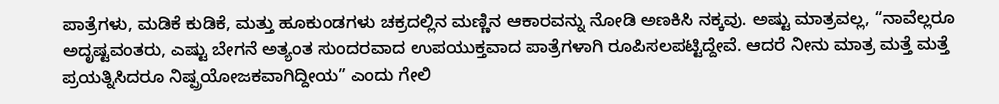ಪಾತ್ರೆಗಳು, ಮಡಿಕೆ ಕುಡಿಕೆ, ಮತ್ತು ಹೂಕುಂಡಗಳು ಚಕ್ರದಲ್ಲಿನ ಮಣ್ಣಿನ ಆಕಾರವನ್ನು ನೋಡಿ ಅಣಕಿಸಿ ನಕ್ಕವು. ಅಷ್ಟು ಮಾತ್ರವಲ್ಲ, “ನಾವೆಲ್ಲರೂ ಅದೃಷ್ಟವಂತರು, ಎಷ್ಟು ಬೇಗನೆ ಅತ್ಯಂತ ಸುಂದರವಾದ ಉಪಯುಕ್ತವಾದ ಪಾತ್ರೆಗಳಾಗಿ ರೂಪಿಸಲಪಟ್ಟಿದ್ದೇವೆ. ಆದರೆ ನೀನು ಮಾತ್ರ ಮತ್ತೆ ಮತ್ತೆ ಪ್ರಯತ್ನಿಸಿದರೂ ನಿಷ್ಪ್ರಯೋಜಕವಾಗಿದ್ದೀಯ” ಎಂದು ಗೇಲಿ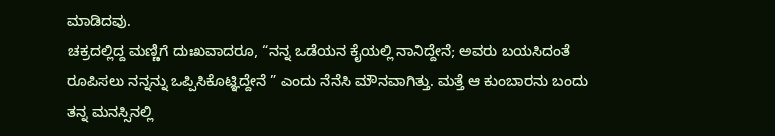ಮಾಡಿದವು.
ಚಕ್ರದಲ್ಲಿದ್ದ ಮಣ್ಣಿಗೆ ದುಃಖವಾದರೂ, “ನನ್ನ ಒಡೆಯನ ಕೈಯಲ್ಲಿ ನಾನಿದ್ದೇನೆ; ಅವರು ಬಯಸಿದಂತೆ ರೂಪಿಸಲು ನನ್ನನ್ನು ಒಪ್ಪಿಸಿಕೊಟ್ಞಿದ್ದೇನೆ ” ಎಂದು ನೆನೆಸಿ ಮೌನವಾಗಿತ್ತು. ಮತ್ತೆ ಆ ಕುಂಬಾರನು ಬಂದು ತನ್ನ ಮನಸ್ಸಿನಲ್ಲಿ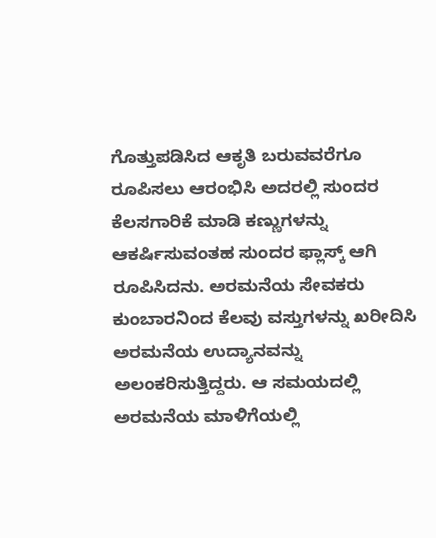ಗೊತ್ತುಪಡಿಸಿದ ಆಕೃತಿ ಬರುವವರೆಗೂ ರೂಪಿಸಲು ಆರಂಭಿಸಿ ಅದರಲ್ಲಿ ಸುಂದರ ಕೆಲಸಗಾರಿಕೆ ಮಾಡಿ ಕಣ್ಣುಗಳನ್ನು ಆಕರ್ಷಿಸುವಂತಹ ಸುಂದರ ಫ್ಲಾಸ್ಕ್ ಆಗಿ ರೂಪಿಸಿದನು. ಅರಮನೆಯ ಸೇವಕರು ಕುಂಬಾರನಿಂದ ಕೆಲವು ವಸ್ತುಗಳನ್ನು ಖರೀದಿಸಿ ಅರಮನೆಯ ಉದ್ಯಾನವನ್ನು ಅಲಂಕರಿಸುತ್ತಿದ್ದರು. ಆ ಸಮಯದಲ್ಲಿ ಅರಮನೆಯ ಮಾಳಿಗೆಯಲ್ಲಿ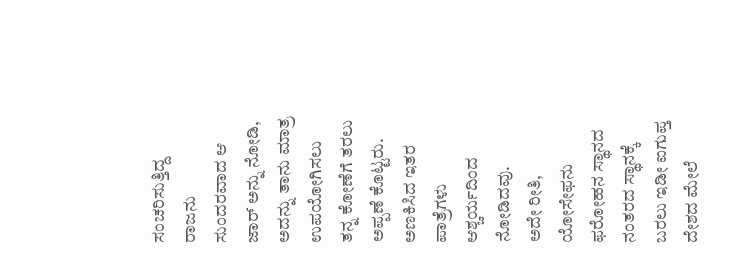ಸಂಚರಿಸುತ್ತಿದ್ದ ರಾಜನು ಸುಂದರವಾದ ಆ ಜಾರ್ ಅನ್ನು ನೋಡಿ, ಅದನ್ನು ತಾನು ಮಾತ್ರ ಉಪಯೋಗಿಸಲು ತನ್ನ ಕೋಣೆಗೆ ತರಲು ಅಪ್ಪಣೆ ಕೊಟ್ಟರು. ಅಣಕಿಸಿದ ಇತರ ಪಾತ್ರೆಗಳು ಆಶ್ಚರ್ಯದಿಂದ ನೋಡಿದವು.
ಅದೇ ರೀತಿ, ಯೋಸೇಫನು ಫರೋಹನ ಸ್ಥಾನದ ನಂತರದ ಸ್ಥಾನಕ್ಕೆ ಬರಲು ಇಡೀ ಐಗುಪ್ತ ದೇಶದ ಮೇಲೆ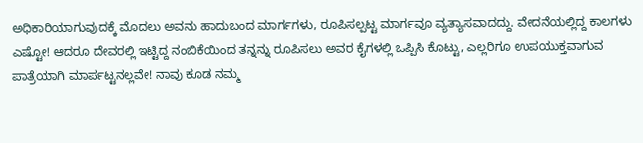ಅಧಿಕಾರಿಯಾಗುವುದಕ್ಕೆ ಮೊದಲು ಅವನು ಹಾದುಬಂದ ಮಾರ್ಗಗಳು, ರೂಪಿಸಲ್ಪಟ್ಟ ಮಾರ್ಗವೂ ವ್ಯತ್ಯಾಸವಾದದ್ದು. ವೇದನೆಯಲ್ಲಿದ್ದ ಕಾಲಗಳು ಎಷ್ಟೋ! ಆದರೂ ದೇವರಲ್ಲಿ ಇಟ್ಟಿದ್ದ ನಂಬಿಕೆಯಿಂದ ತನ್ನನ್ನು ರೂಪಿಸಲು ಅವರ ಕೈಗಳಲ್ಲಿ ಒಪ್ಪಿಸಿ ಕೊಟ್ಟು, ಎಲ್ಲರಿಗೂ ಉಪಯುಕ್ತವಾಗುವ ಪಾತ್ರೆಯಾಗಿ ಮಾರ್ಪಟ್ಟನಲ್ಲವೇ! ನಾವು ಕೂಡ ನಮ್ಮ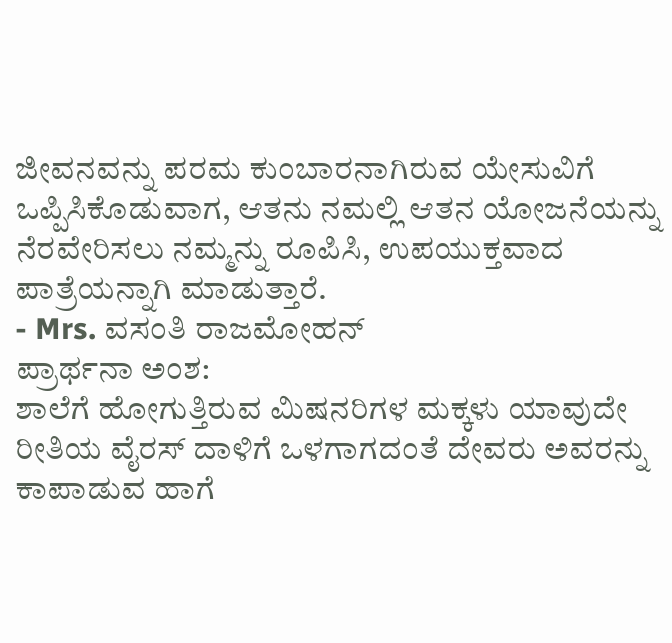ಜೀವನವನ್ನು ಪರಮ ಕುಂಬಾರನಾಗಿರುವ ಯೇಸುವಿಗೆ ಒಪ್ಪಿಸಿಕೊಡುವಾಗ, ಆತನು ನಮಲ್ಲಿ ಆತನ ಯೋಜನೆಯನ್ನು ನೆರವೇರಿಸಲು ನಮ್ಮನ್ನು ರೂಪಿಸಿ, ಉಪಯುಕ್ತವಾದ ಪಾತ್ರೆಯನ್ನಾಗಿ ಮಾಡುತ್ತಾರೆ.
- Mrs. ವಸಂತಿ ರಾಜಮೋಹನ್
ಪ್ರಾರ್ಥನಾ ಅಂಶ:
ಶಾಲೆಗೆ ಹೋಗುತ್ತಿರುವ ಮಿಷನರಿಗಳ ಮಕ್ಕಳು ಯಾವುದೇ ರೀತಿಯ ವೈರಸ್ ದಾಳಿಗೆ ಒಳಗಾಗದಂತೆ ದೇವರು ಅವರನ್ನು ಕಾಪಾಡುವ ಹಾಗೆ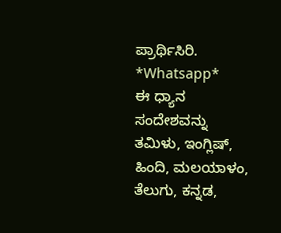ಪ್ರಾರ್ಥಿಸಿರಿ.
*Whatsapp*
ಈ ಧ್ಯಾನ ಸಂದೇಶವನ್ನು ತಮಿಳು, ಇಂಗ್ಲಿಷ್, ಹಿಂದಿ, ಮಲಯಾಳಂ, ತೆಲುಗು, ಕನ್ನಡ,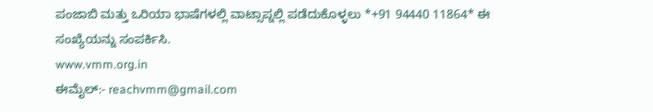ಪಂಜಾಬಿ ಮತ್ತು ಒರಿಯಾ ಭಾಷೆಗಳಲ್ಲಿ ವಾಟ್ಸಾಪ್ನಲ್ಲಿ ಪಡೆದುಕೊಳ್ಳಲು *+91 94440 11864* ಈ ಸಂಖ್ಯೆಯನ್ನು ಸಂಪರ್ಕಿಸಿ.
www.vmm.org.in
ಈಮೈಲ್:- reachvmm@gmail.com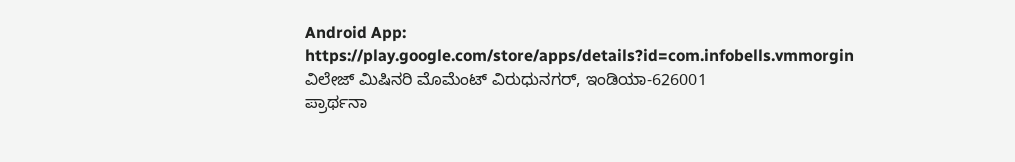Android App: https://play.google.com/store/apps/details?id=com.infobells.vmmorgin
ವಿಲೇಜ್ ಮಿಷಿನರಿ ಮೊಮೆಂಟ್ ವಿರುಧುನಗರ್, ಇಂಡಿಯಾ-626001
ಪ್ರಾರ್ಥನಾ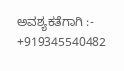ಅವಶ್ಯಕತೆಗಾಗಿ :- +919345540482